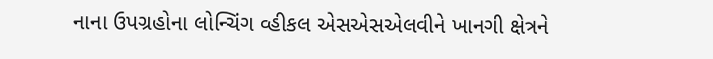નાના ઉપગ્રહોના લોન્ચિંગ વ્હીકલ એસએસએલવીને ખાનગી ક્ષેત્રને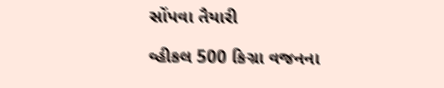સોંપવા તૈયારી

વ્હીકલ 500 કિગ્રા વજનના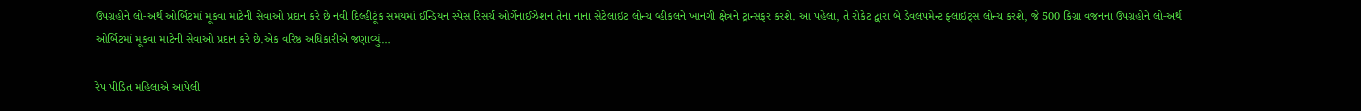ઉપગ્રહોને લો-અર્થ ઓર્બિટમાં મૂકવા માટેની સેવાઓ પ્રદાન કરે છે નવી દિલ્હીટૂંક સમયમાં ઈન્ડિયન સ્પેસ રિસર્ચ ઓર્ગેનાઈઝેશન તેના નાના સેટેલાઇટ લોન્ચ વ્હીકલને ખાનગી ક્ષેત્રને ટ્રાન્સફર કરશે. આ પહેલા, તે રોકેટ દ્વારા બે ડેવલપમેન્ટ ફ્લાઇટ્સ લોન્ચ કરશે, જે 500 કિગ્રા વજનના ઉપગ્રહોને લો-અર્થ ઓર્બિટમાં મૂકવા માટેની સેવાઓ પ્રદાન કરે છે.એક વરિષ્ઠ અધિકારીએ જણાવ્યું…

રેપ પીડિત મહિલાએ આપેલી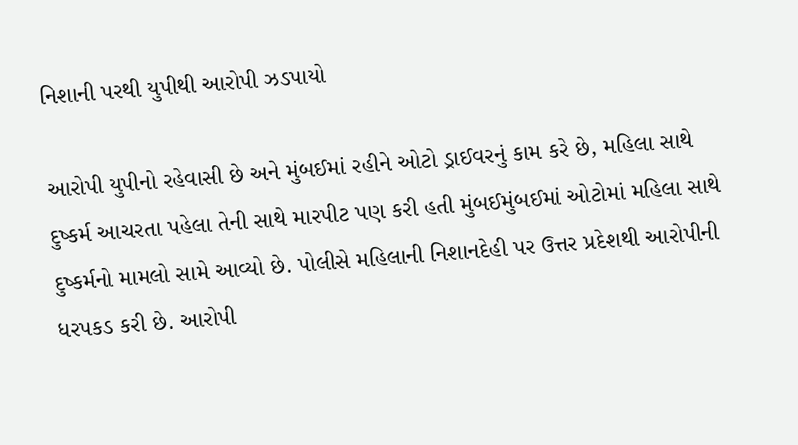નિશાની પરથી યુપીથી આરોપી ઝડપાયો

આરોપી યુપીનો રહેવાસી છે અને મુંબઈમાં રહીને ઓટો ડ્રાઈવરનું કામ કરે છે, મહિલા સાથે દુષ્કર્મ આચરતા પહેલા તેની સાથે મારપીટ પણ કરી હતી મુંબઈમુંબઈમાં ઓટોમાં મહિલા સાથે દુષ્કર્મનો મામલો સામે આવ્યો છે. પોલીસે મહિલાની નિશાનદેહી પર ઉત્તર પ્રદેશથી આરોપીની ધરપકડ કરી છે. આરોપી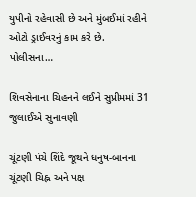યુપીનો રહેવાસી છે અને મુંબઈમાં રહીને ઓટો ડ્રાઈવરનું કામ કરે છે. પોલીસના…

શિવસેનાના ચિહનને લઈને સુપ્રીમમાં 31 જુલાઈએ સુનાવણી

ચૂંટણી પંચે શિંદે જૂથને ધનુષ-બાનના ચૂંટણી ચિહ્ન અને પક્ષ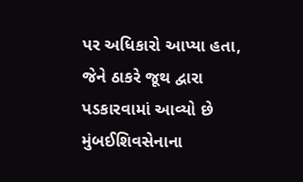પર અધિકારો આપ્યા હતા, જેને ઠાકરે જૂથ દ્વારા પડકારવામાં આવ્યો છે મુંબઈશિવસેનાના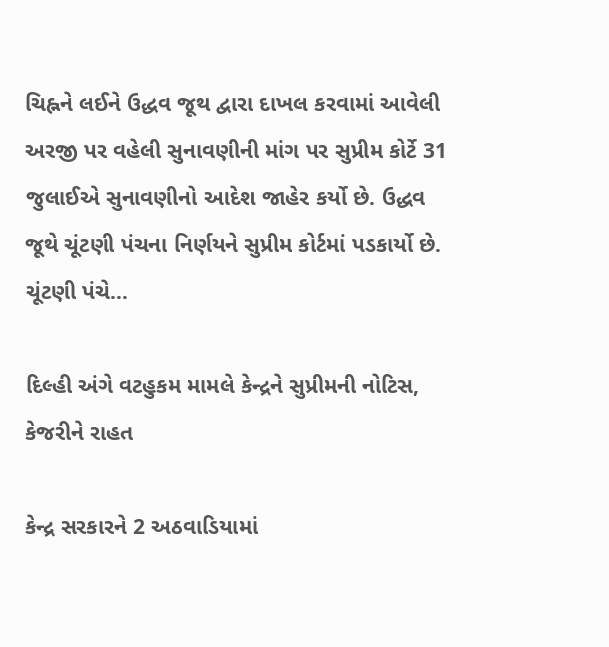ચિહ્નને લઈને ઉદ્ધવ જૂથ દ્વારા દાખલ કરવામાં આવેલી અરજી પર વહેલી સુનાવણીની માંગ પર સુપ્રીમ કોર્ટે 31 જુલાઈએ સુનાવણીનો આદેશ જાહેર કર્યો છે. ઉદ્ધવ જૂથે ચૂંટણી પંચના નિર્ણયને સુપ્રીમ કોર્ટમાં પડકાર્યો છે. ચૂંટણી પંચે…

દિલ્હી અંગે વટહુકમ મામલે કેન્દ્રને સુપ્રીમની નોટિસ, કેજરીને રાહત

કેન્દ્ર સરકારને 2 અઠવાડિયામાં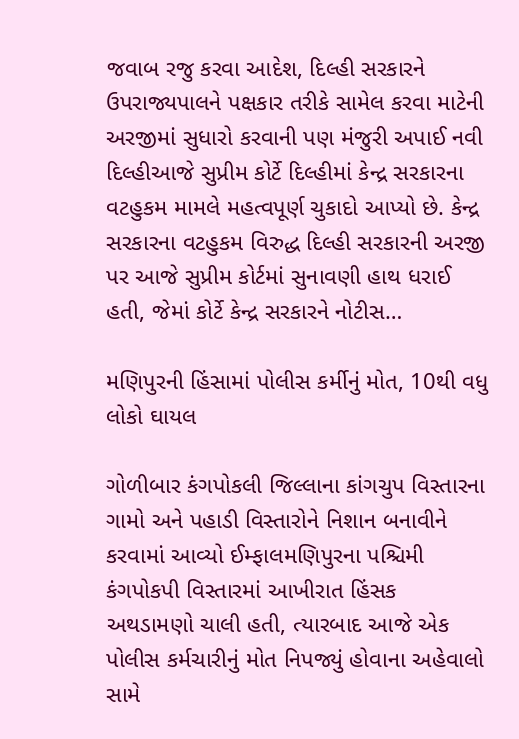જવાબ રજુ કરવા આદેશ, દિલ્હી સરકારને ઉપરાજ્યપાલને પક્ષકાર તરીકે સામેલ કરવા માટેની અરજીમાં સુધારો કરવાની પણ મંજુરી અપાઈ નવી દિલ્હીઆજે સુપ્રીમ કોર્ટે દિલ્હીમાં કેન્દ્ર સરકારના વટહુકમ મામલે મહત્વપૂર્ણ ચુકાદો આપ્યો છે. કેન્દ્ર સરકારના વટહુકમ વિરુદ્ધ દિલ્હી સરકારની અરજી પર આજે સુપ્રીમ કોર્ટમાં સુનાવણી હાથ ધરાઈ હતી, જેમાં કોર્ટે કેન્દ્ર સરકારને નોટીસ…

મણિપુરની હિંસામાં પોલીસ કર્મીનું મોત, 10થી વધુ લોકો ઘાયલ

ગોળીબાર કંગપોકલી જિલ્લાના કાંગચુપ વિસ્તારના ગામો અને પહાડી વિસ્તારોને નિશાન બનાવીને કરવામાં આવ્યો ઈમ્ફાલમણિપુરના પશ્ચિમી કંગપોકપી વિસ્તારમાં આખીરાત હિંસક અથડામણો ચાલી હતી, ત્યારબાદ આજે એક પોલીસ કર્મચારીનું મોત નિપજ્યું હોવાના અહેવાલો સામે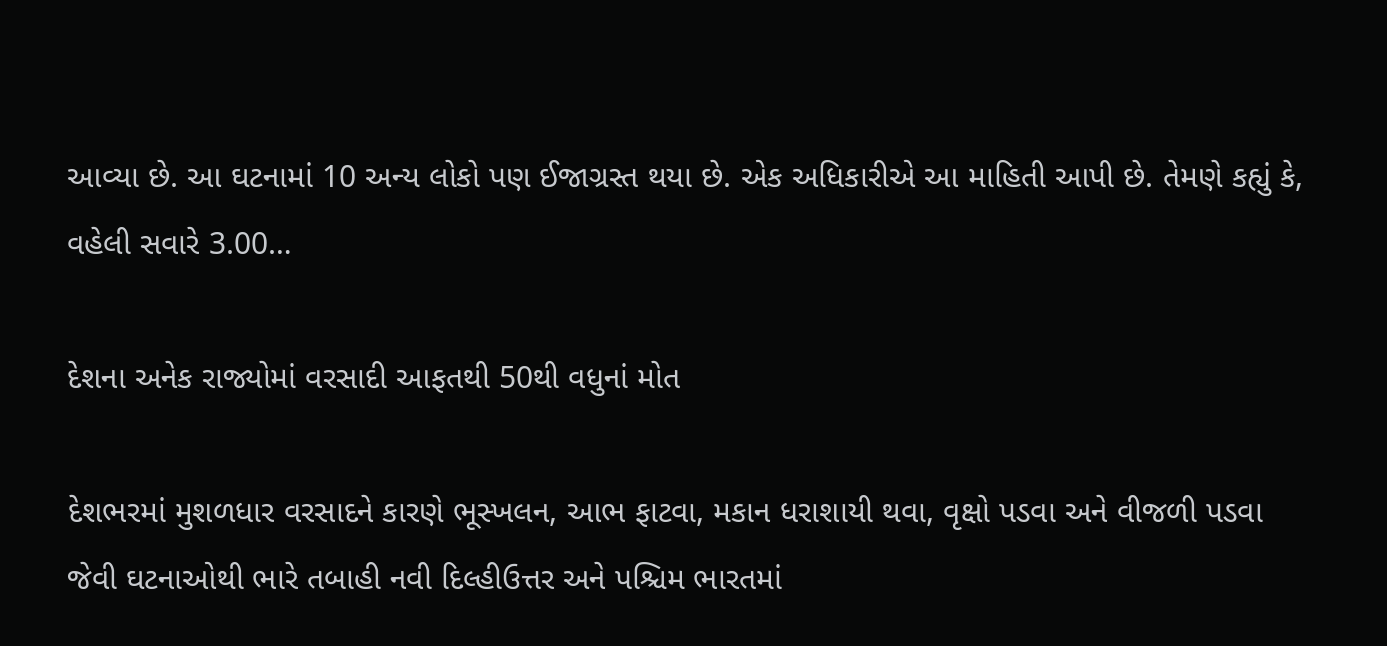આવ્યા છે. આ ઘટનામાં 10 અન્ય લોકો પણ ઈજાગ્રસ્ત થયા છે. એક અધિકારીએ આ માહિતી આપી છે. તેમણે કહ્યું કે, વહેલી સવારે 3.00…

દેશના અનેક રાજ્યોમાં વરસાદી આફતથી 50થી વધુનાં મોત

દેશભરમાં મુશળધાર વરસાદને કારણે ભૂસ્ખલન, આભ ફાટવા, મકાન ધરાશાયી થવા, વૃક્ષો પડવા અને વીજળી પડવા જેવી ઘટનાઓથી ભારે તબાહી નવી દિલ્હીઉત્તર અને પશ્ચિમ ભારતમાં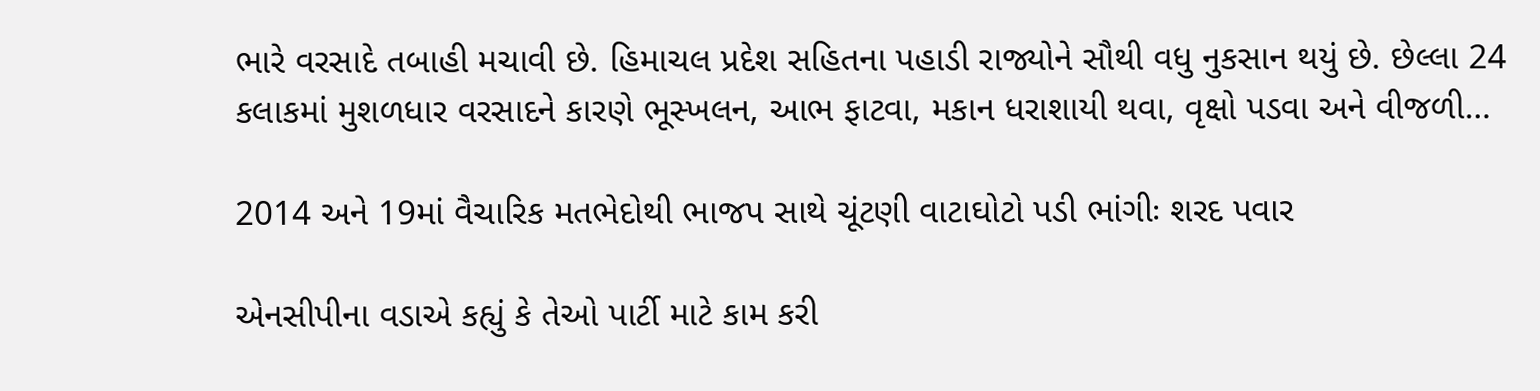ભારે વરસાદે તબાહી મચાવી છે. હિમાચલ પ્રદેશ સહિતના પહાડી રાજ્યોને સૌથી વધુ નુકસાન થયું છે. છેલ્લા 24 કલાકમાં મુશળધાર વરસાદને કારણે ભૂસ્ખલન, આભ ફાટવા, મકાન ધરાશાયી થવા, વૃક્ષો પડવા અને વીજળી…

2014 અને 19માં વૈચારિક મતભેદોથી ભાજપ સાથે ચૂંટણી વાટાઘોટો પડી ભાંગીઃ શરદ પવાર

એનસીપીના વડાએ કહ્યું કે તેઓ પાર્ટી માટે કામ કરી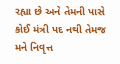રહ્યા છે અને તેમની પાસે કોઈ મંત્રી પદ નથી તેમજ મને નિવૃત્ત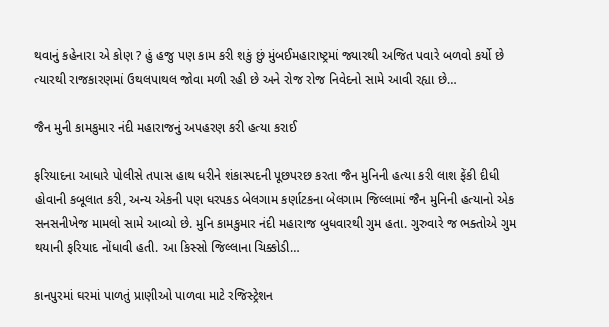થવાનું કહેનારા એ કોણ ? હું હજુ પણ કામ કરી શકું છું મુંબઈમહારાષ્ટ્રમાં જ્યારથી અજિત પવારે બળવો કર્યો છે ત્યારથી રાજકારણમાં ઉથલપાથલ જોવા મળી રહી છે અને રોજ રોજ નિવેદનો સામે આવી રહ્યા છે…

જૈન મુની કામકુમાર નંદી મહારાજનું અપહરણ કરી હત્યા કરાઈ

ફરિયાદના આધારે પોલીસે તપાસ હાથ ધરીને શંકાસ્પદની પૂછપરછ કરતા જૈન મુનિની હત્યા કરી લાશ ફેંકી દીધી હોવાની કબૂલાત કરી, અન્ય એકની પણ ધરપકડ બેલગામ કર્ણાટકના બેલગામ જિલ્લામાં જૈન મુનિની હત્યાનો એક સનસનીખેજ મામલો સામે આવ્યો છે. મુનિ કામકુમાર નંદી મહારાજ બુધવારથી ગુમ હતા. ગુરુવારે જ ભક્તોએ ગુમ થયાની ફરિયાદ નોંધાવી હતી. આ કિસ્સો જિલ્લાના ચિક્કોડી…

કાનપુરમાં ઘરમાં પાળતું પ્રાણીઓ પાળવા માટે રજિસ્ટ્રેશન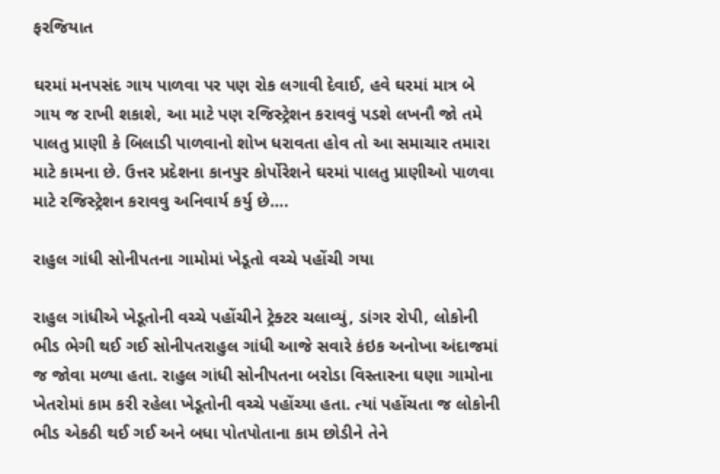ફરજિયાત

ઘરમાં મનપસંદ ગાય પાળવા પર પણ રોક લગાવી દેવાઈ, હવે ઘરમાં માત્ર બે ગાય જ રાખી શકાશે, આ માટે પણ રજિસ્ટ્રેશન કરાવવું પડશે લખનૌ જો તમે પાલતુ પ્રાણી કે બિલાડી પાળવાનો શોખ ધરાવતા હોવ તો આ સમાચાર તમારા માટે કામના છે. ઉત્તર પ્રદેશના કાનપુર કોર્પોરેશને ઘરમાં પાલતુ પ્રાણીઓ પાળવા માટે રજિસ્ટ્રેશન કરાવવુ અનિવાર્ય કર્યુ છે….

રાહુલ ગાંધી સોનીપતના ગામોમાં ખેડૂતો વચ્ચે પહોંચી ગયા

રાહુલ ગાંધીએ ખેડૂતોની વચ્ચે પહોંચીને ટ્રેક્ટર ચલાવ્યું, ડાંગર રોપી, લોકોની ભીડ ભેગી થઈ ગઈ સોનીપતરાહુલ ગાંધી આજે સવારે કંઇક અનોખા અંદાજમાં જ જોવા મળ્યા હતા. રાહુલ ગાંધી સોનીપતના બરોડા વિસ્તારના ઘણા ગામોના ખેતરોમાં કામ કરી રહેલા ખેડૂતોની વચ્ચે પહોંચ્યા હતા. ત્યાં પહોંચતા જ લોકોની ભીડ એકઠી થઈ ગઈ અને બધા પોતપોતાના કામ છોડીને તેને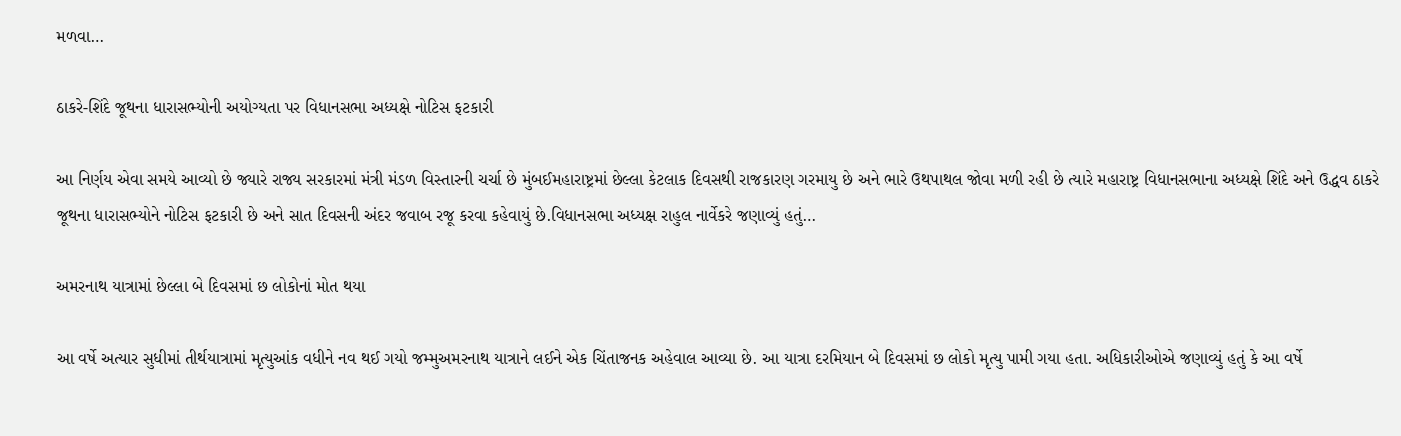મળવા…

ઠાકરે-શિંદે જૂથના ધારાસભ્યોની અયોગ્યતા પર વિધાનસભા અધ્યક્ષે નોટિસ ફટકારી

આ નિર્ણય એવા સમયે આવ્યો છે જ્યારે રાજ્ય સરકારમાં મંત્રી મંડળ વિસ્તારની ચર્ચા છે મુંબઈમહારાષ્ટ્રમાં છેલ્લા કેટલાક દિવસથી રાજકારણ ગરમાયુ છે અને ભારે ઉથપાથલ જોવા મળી રહી છે ત્યારે મહારાષ્ટ્ર વિધાનસભાના અધ્યક્ષે શિંદે અને ઉદ્ધવ ઠાકરે જૂથના ધારાસભ્યોને નોટિસ ફટકારી છે અને સાત દિવસની અંદર જવાબ રજૂ કરવા કહેવાયું છે.વિધાનસભા અધ્યક્ષ રાહુલ નાર્વેકરે જણાવ્યું હતું…

અમરનાથ યાત્રામાં છેલ્લા બે દિવસમાં છ લોકોનાં મોત થયા

આ વર્ષે અત્યાર સુધીમાં તીર્થયાત્રામાં મૃત્યુઆંક વધીને નવ થઈ ગયો જમ્મુઅમરનાથ યાત્રાને લઈને એક ચિંતાજનક અહેવાલ આવ્યા છે. આ યાત્રા દરમિયાન બે દિવસમાં છ લોકો મૃત્યુ પામી ગયા હતા. અધિકારીઓએ જણાવ્યું હતું કે આ વર્ષે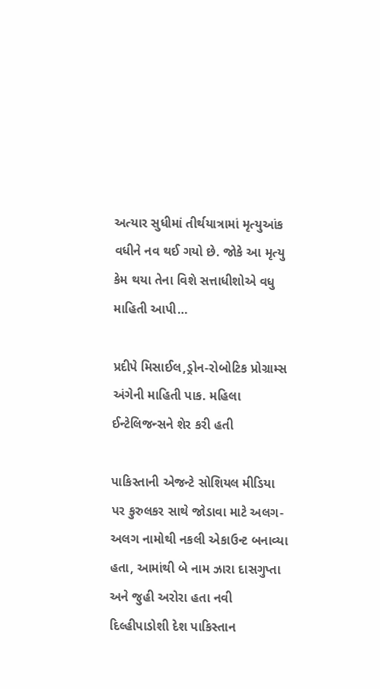અત્યાર સુધીમાં તીર્થયાત્રામાં મૃત્યુઆંક વધીને નવ થઈ ગયો છે. જોકે આ મૃત્યુ કેમ થયા તેના વિશે સત્તાધીશોએ વધુ માહિતી આપી…

પ્રદીપે મિસાઈલ,ડ્રોન-રોબોટિક પ્રોગ્રામ્સ અંગેની માહિતી પાક. મહિલા ઈન્ટેલિજન્સને શેર કરી હતી

પાકિસ્તાની એજન્ટે સોશિયલ મીડિયા પર કુરુલકર સાથે જોડાવા માટે અલગ-અલગ નામોથી નકલી એકાઉન્ટ બનાવ્યા હતા, આમાંથી બે નામ ઝારા દાસગુપ્તા અને જુહી અરોરા હતા નવી દિલ્હીપાડોશી દેશ પાકિસ્તાન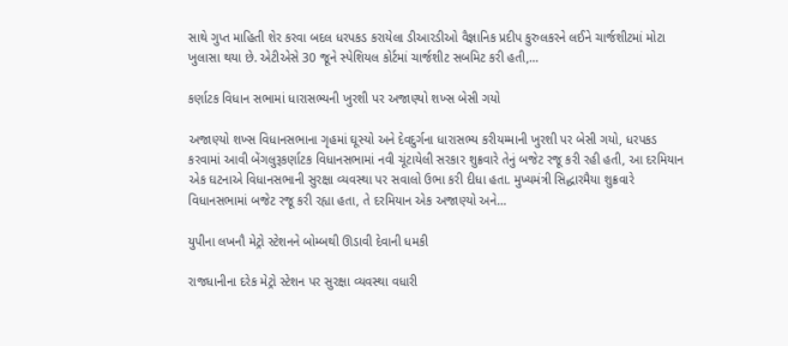સાથે ગુપ્ત માહિતી શેર કરવા બદલ ધરપકડ કરાયેલા ડીઆરડીઓ વૈજ્ઞાનિક પ્રદીપ કુરુલકરને લઈને ચાર્જશીટમાં મોટા ખુલાસા થયા છે. એટીએસે 30 જૂને સ્પેશિયલ કોર્ટમાં ચાર્જશીટ સબમિટ કરી હતી,…

કર્ણાટક વિધાન સભામાં ધારાસભ્યની ખુરશી પર અજાણ્યો શખ્સ બેસી ગયો

અજાણ્યો શખ્સ વિધાનસભાના ગૃહમાં ઘૂસ્યો અને દેવદુર્ગના ધારાસભ્ય કરીયમ્માની ખુરશી પર બેસી ગયો, ધરપકડ કરવામાં આવી બેંગલુરૂકર્ણાટક વિધાનસભામાં નવી ચૂંટાયેલી સરકાર શુક્રવારે તેનું બજેટ રજૂ કરી રહી હતી, આ દરમિયાન એક ઘટનાએ વિધાનસભાની સુરક્ષા વ્યવસ્થા પર સવાલો ઉભા કરી દીધા હતા. મુખ્યમંત્રી સિદ્ધારમૈયા શુક્રવારે વિધાનસભામાં બજેટ રજૂ કરી રહ્યા હતા, તે દરમિયાન એક અજાણ્યો અને…

યુપીના લખનૌ મેટ્રો સ્ટેશનને બોમ્બથી ઊડાવી દેવાની ધમકી

રાજધાનીના દરેક મેટ્રો સ્ટેશન પર સુરક્ષા વ્યવસ્થા વધારી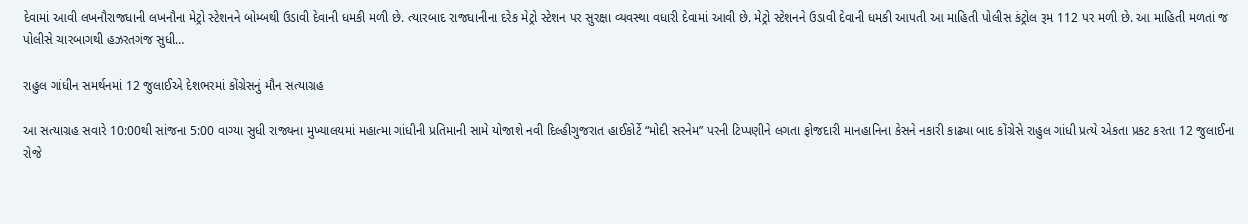દેવામાં આવી લખનૌરાજધાની લખનૌના મેટ્રો સ્ટેશનને બોમ્બથી ઉડાવી દેવાની ધમકી મળી છે. ત્યારબાદ રાજધાનીના દરેક મેટ્રો સ્ટેશન પર સુરક્ષા વ્યવસ્થા વધારી દેવામાં આવી છે. મેટ્રો સ્ટેશનને ઉડાવી દેવાની ધમકી આપતી આ માહિતી પોલીસ કંટ્રોલ રૂમ 112 પર મળી છે. આ માહિતી મળતાં જ પોલીસે ચારબાગથી હઝરતગંજ સુધી…

રાહુલ ગાંધીન સમર્થનમાં 12 જુલાઈએ દેશભરમાં કોંગ્રેસનું મૌન સત્યાગ્રહ

આ સત્યાગ્રહ સવારે 10:00થી સાંજના 5:00 વાગ્યા સુધી રાજ્યના મુખ્યાલયમાં મહાત્મા ગાંધીની પ્રતિમાની સામે યોજાશે નવી દિલ્હીગુજરાત હાઈકોર્ટે “મોદી સરનેમ” પરની ટિપ્પણીને લગતા ફોજદારી માનહાનિના કેસને નકારી કાઢ્યા બાદ કોંગ્રેસે રાહુલ ગાંધી પ્રત્યે એકતા પ્રકટ કરતા 12 જુલાઈના રોજે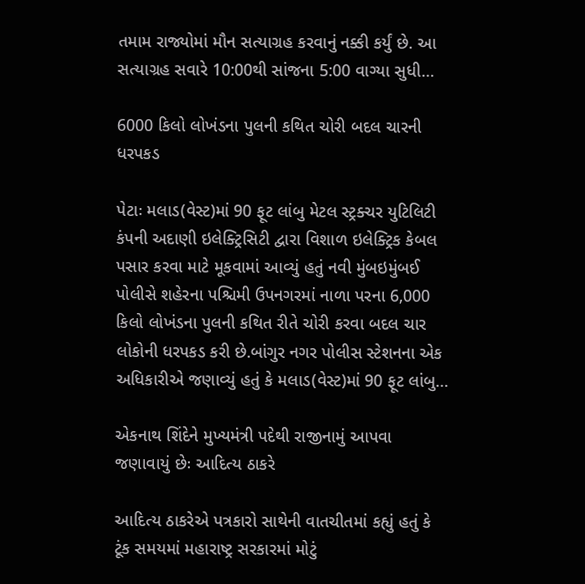તમામ રાજ્યોમાં મૌન સત્યાગ્રહ કરવાનું નક્કી કર્યું છે. આ સત્યાગ્રહ સવારે 10:00થી સાંજના 5:00 વાગ્યા સુધી…

6000 કિલો લોખંડના પુલની કથિત ચોરી બદલ ચારની ધરપકડ

પેટાઃ મલાડ(વેસ્ટ)માં 90 ફૂટ લાંબુ મેટલ સ્ટ્રક્ચર યુટિલિટી કંપની અદાણી ઇલેક્ટ્રિસિટી દ્વારા વિશાળ ઇલેક્ટ્રિક કેબલ પસાર કરવા માટે મૂકવામાં આવ્યું હતું નવી મુંબઇમુંબઈ પોલીસે શહેરના પશ્ચિમી ઉપનગરમાં નાળા પરના 6,000 કિલો લોખંડના પુલની કથિત રીતે ચોરી કરવા બદલ ચાર લોકોની ધરપકડ કરી છે.બાંગુર નગર પોલીસ સ્ટેશનના એક અધિકારીએ જણાવ્યું હતું કે મલાડ(વેસ્ટ)માં 90 ફૂટ લાંબુ…

એકનાથ શિંદેને મુખ્યમંત્રી પદેથી રાજીનામું આપવા જણાવાયું છેઃ આદિત્ય ઠાકરે

આદિત્ય ઠાકરેએ પત્રકારો સાથેની વાતચીતમાં કહ્યું હતું કે ટૂંક સમયમાં મહારાષ્ટ્ર સરકારમાં મોટું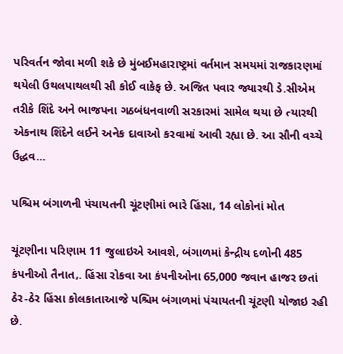પરિવર્તન જોવા મળી શકે છે મુંબઈમહારાષ્ટ્રમાં વર્તમાન સમયમાં રાજકારણમાં થયેલી ઉથલપાથલથી સૌ કોઈ વાકેફ છે. અજિત પવાર જ્યારથી ડે.સીએમ તરીકે શિંદે અને ભાજપના ગઠબંધનવાળી સરકારમાં સામેલ થયા છે ત્યારથી એકનાથ શિંદેને લઈને અનેક દાવાઓ કરવામાં આવી રહ્યા છે. આ સૌની વચ્ચે ઉદ્ધવ…

પશ્ચિમ બંગાળની પંચાયતની ચૂંટણીમાં ભારે હિંસા, 14 લોકોનાં મોત

ચૂંટણીના પરિણામ 11 જુલાઇએ આવશે, બંગાળમાં કેન્દ્રીય દળોની 485 કંપનીઓ તૈનાત,. હિંસા રોકવા આ કંપનીઓના 65,000 જવાન હાજર છતાં ઠેર-ઠેર હિંસા કોલકાતાઆજે પશ્ચિમ બંગાળમાં પંચાયતની ચૂંટણી યોજાઇ રહી છે.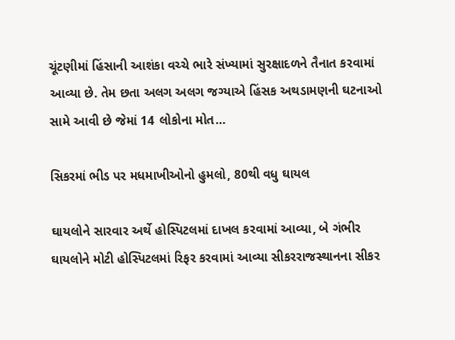ચૂંટણીમાં હિંસાની આશંકા વચ્ચે ભારે સંખ્યામાં સુરક્ષાદળને તૈનાત કરવામાં આવ્યા છે. તેમ છતા અલગ અલગ જગ્યાએ હિંસક અથડામણની ઘટનાઓ સામે આવી છે જેમાં 14 લોકોના મોત…

સિકરમાં ભીડ પર મધમાખીઓનો હુમલો, 80થી વધુ ઘાયલ

ઘાયલોને સારવાર અર્થે હોસ્પિટલમાં દાખલ કરવામાં આવ્યા, બે ગંભીર ઘાયલોને મોટી હોસ્પિટલમાં રિફર કરવામાં આવ્યા સીકરરાજસ્થાનના સીકર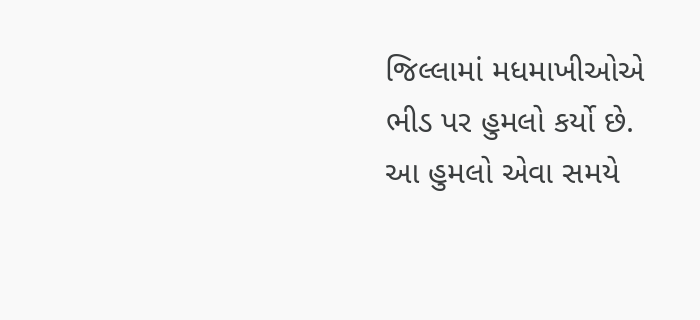જિલ્લામાં મધમાખીઓએ ભીડ પર હુમલો કર્યો છે. આ હુમલો એવા સમયે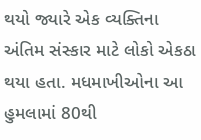થયો જ્યારે એક વ્યક્તિના અંતિમ સંસ્કાર માટે લોકો એકઠા થયા હતા. મધમાખીઓના આ હુમલામાં 80થી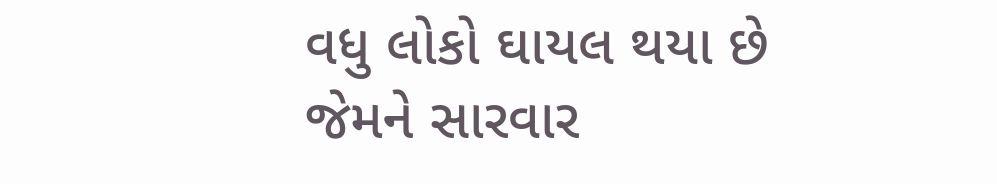વધુ લોકો ઘાયલ થયા છે જેમને સારવાર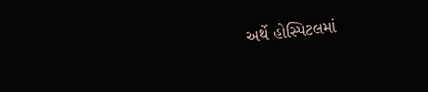અર્થે હોસ્પિટલમાં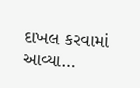દાખલ કરવામાં આવ્યા…